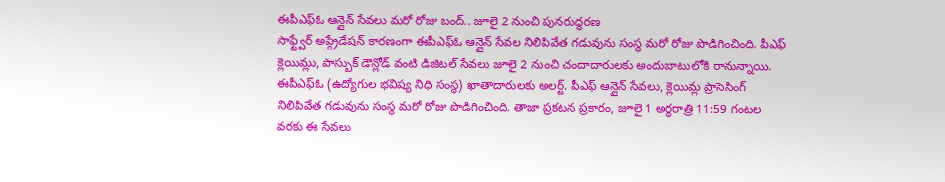ఈపీఎఫ్ఓ ఆన్లైన్ సేవలు మరో రోజు బంద్.. జూలై 2 నుంచి పునరుద్ధరణ
సాఫ్ట్వేర్ అప్గ్రేడేషన్ కారణంగా ఈపీఎఫ్ఓ ఆన్లైన్ సేవల నిలిపివేత గడువును సంస్థ మరో రోజు పొడిగించింది. పీఎఫ్ క్లెయిమ్లు, పాస్బుక్ డౌన్లోడ్ వంటి డిజిటల్ సేవలు జూలై 2 నుంచి చందాదారులకు అందుబాటులోకి రానున్నాయి.
ఈపీఎఫ్ఓ (ఉద్యోగుల భవిష్య నిధి సంస్థ) ఖాతాదారులకు అలర్ట్. పీఎఫ్ ఆన్లైన్ సేవలు, క్లెయిమ్ల ప్రాసెసింగ్ నిలిపివేత గడువును సంస్థ మరో రోజు పొడిగించింది. తాజా ప్రకటన ప్రకారం, జూలై 1 అర్ధరాత్రి 11:59 గంటల వరకు ఈ సేవలు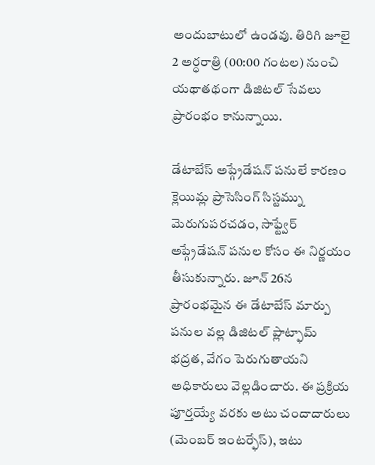అందుబాటులో ఉండవు. తిరిగి జూలై 2 అర్ధరాత్రి (00:00 గంటల) నుంచి యథాతథంగా డిజిటల్ సేవలు ప్రారంభం కానున్నాయి.

డేటాబేస్ అప్గ్రేడేషన్ పనులే కారణం
క్లెయిమ్ల ప్రాసెసింగ్ సిస్టమ్ను మెరుగుపరచడం, సాఫ్ట్వేర్ అప్గ్రేడేషన్ పనుల కోసం ఈ నిర్ణయం తీసుకున్నారు. జూన్ 26న ప్రారంభమైన ఈ డేటాబేస్ మార్పు పనుల వల్ల డిజిటల్ ప్లాట్ఫామ్ భద్రత, వేగం పెరుగుతాయని అధికారులు వెల్లడించారు. ఈ ప్రక్రియ పూర్తయ్యే వరకు అటు చందాదారులు (మెంబర్ ఇంటర్ఫేస్), ఇటు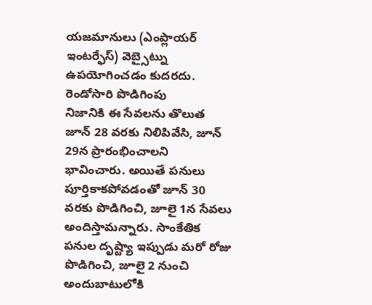యజమానులు (ఎంప్లాయర్ ఇంటర్ఫేస్) వెబ్సైట్ను ఉపయోగించడం కుదరదు.
రెండోసారి పొడిగింపు
నిజానికి ఈ సేవలను తొలుత జూన్ 28 వరకు నిలిపివేసి, జూన్ 29న ప్రారంభించాలని భావించారు. అయితే పనులు పూర్తికాకపోవడంతో జూన్ 30 వరకు పొడిగించి, జూలై 1న సేవలు అందిస్తామన్నారు. సాంకేతిక పనుల దృష్ట్యా ఇప్పుడు మరో రోజు పొడిగించి, జూలై 2 నుంచి అందుబాటులోకి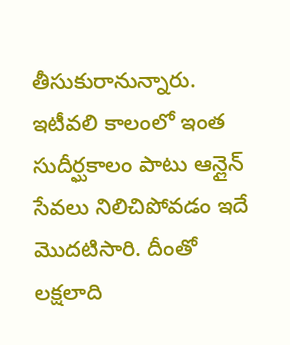తీసుకురానున్నారు. ఇటీవలి కాలంలో ఇంత సుదీర్ఘకాలం పాటు ఆన్లైన్ సేవలు నిలిచిపోవడం ఇదే మొదటిసారి. దీంతో లక్షలాది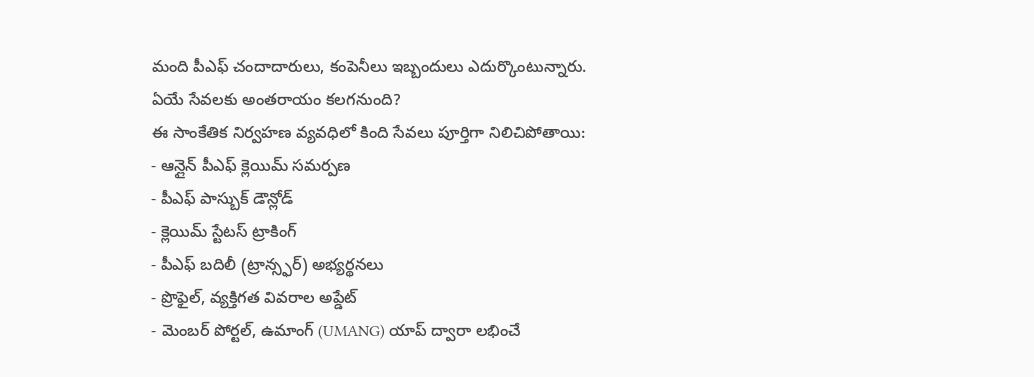మంది పీఎఫ్ చందాదారులు, కంపెనీలు ఇబ్బందులు ఎదుర్కొంటున్నారు.
ఏయే సేవలకు అంతరాయం కలగనుంది?
ఈ సాంకేతిక నిర్వహణ వ్యవధిలో కింది సేవలు పూర్తిగా నిలిచిపోతాయి:
- ఆన్లైన్ పీఎఫ్ క్లెయిమ్ సమర్పణ
- పీఎఫ్ పాస్బుక్ డౌన్లోడ్
- క్లెయిమ్ స్టేటస్ ట్రాకింగ్
- పీఎఫ్ బదిలీ (ట్రాన్స్ఫర్) అభ్యర్థనలు
- ప్రొఫైల్, వ్యక్తిగత వివరాల అప్డేట్
- మెంబర్ పోర్టల్, ఉమాంగ్ (UMANG) యాప్ ద్వారా లభించే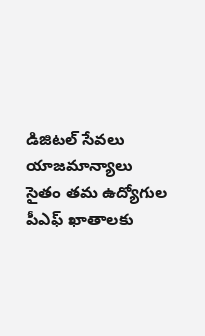డిజిటల్ సేవలు
యాజమాన్యాలు సైతం తమ ఉద్యోగుల పీఎఫ్ ఖాతాలకు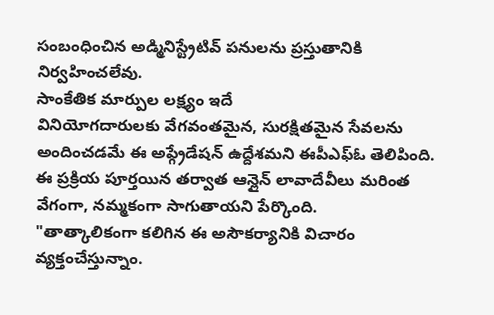సంబంధించిన అడ్మినిస్ట్రేటివ్ పనులను ప్రస్తుతానికి నిర్వహించలేవు.
సాంకేతిక మార్పుల లక్ష్యం ఇదే
వినియోగదారులకు వేగవంతమైన, సురక్షితమైన సేవలను అందించడమే ఈ అప్గ్రేడేషన్ ఉద్దేశమని ఈపీఎఫ్ఓ తెలిపింది. ఈ ప్రక్రియ పూర్తయిన తర్వాత ఆన్లైన్ లావాదేవీలు మరింత వేగంగా, నమ్మకంగా సాగుతాయని పేర్కొంది.
"తాత్కాలికంగా కలిగిన ఈ అసౌకర్యానికి విచారం వ్యక్తంచేస్తున్నాం.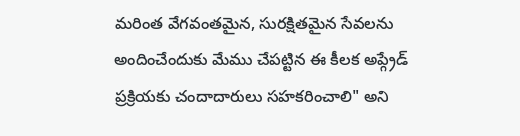మరింత వేగవంతమైన, సురక్షితమైన సేవలను అందించేందుకు మేము చేపట్టిన ఈ కీలక అప్గ్రేడ్ ప్రక్రియకు చందాదారులు సహకరించాలి" అని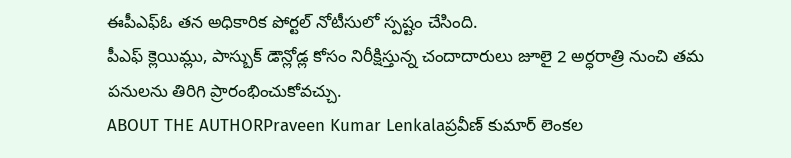ఈపీఎఫ్ఓ తన అధికారిక పోర్టల్ నోటీసులో స్పష్టం చేసింది.
పీఎఫ్ క్లెయిమ్లు, పాస్బుక్ డౌన్లోడ్ల కోసం నిరీక్షిస్తున్న చందాదారులు జూలై 2 అర్ధరాత్రి నుంచి తమ పనులను తిరిగి ప్రారంభించుకోవచ్చు.
ABOUT THE AUTHORPraveen Kumar Lenkalaప్రవీణ్ కుమార్ లెంకల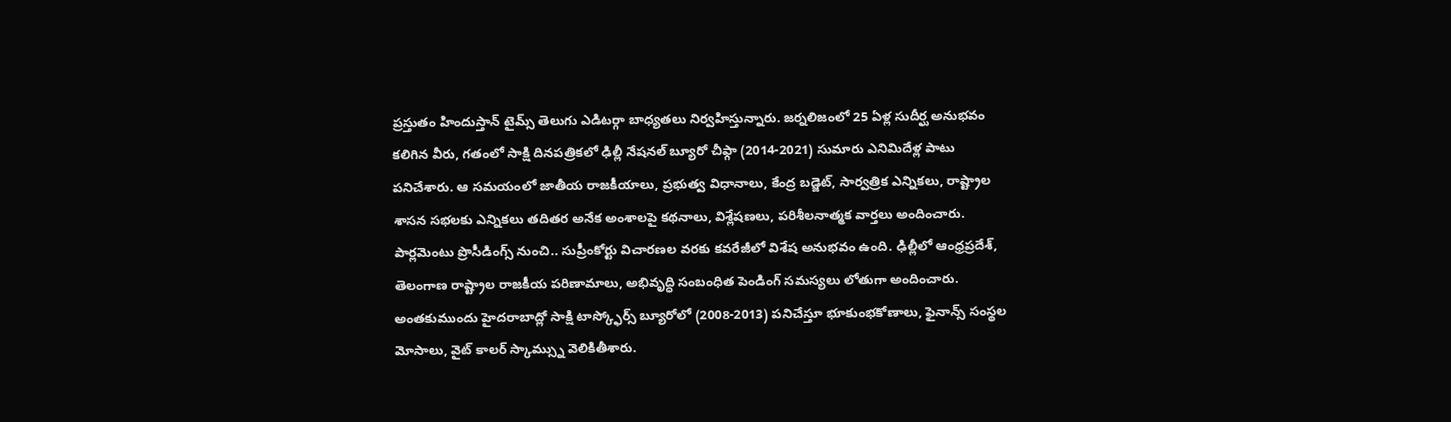ప్రస్తుతం హిందుస్తాన్ టైమ్స్ తెలుగు ఎడిటర్గా బాధ్యతలు నిర్వహిస్తున్నారు. జర్నలిజంలో 25 ఏళ్ల సుదీర్ఘ అనుభవం కలిగిన వీరు, గతంలో సాక్షి దినపత్రికలో ఢిల్లీ నేషనల్ బ్యూరో చీఫ్గా (2014-2021) సుమారు ఎనిమిదేళ్ల పాటు పనిచేశారు. ఆ సమయంలో జాతీయ రాజకీయాలు, ప్రభుత్వ విధానాలు, కేంద్ర బడ్జెట్, సార్వత్రిక ఎన్నికలు, రాష్ట్రాల శాసన సభలకు ఎన్నికలు తదితర అనేక అంశాలపై కథనాలు, విశ్లేషణలు, పరిశీలనాత్మక వార్తలు అందించారు. పార్లమెంటు ప్రొసీడింగ్స్ నుంచి.. సుప్రీంకోర్టు విచారణల వరకు కవరేజీలో విశేష అనుభవం ఉంది. ఢిల్లీలో ఆంధ్రప్రదేశ్, తెలంగాణ రాష్ట్రాల రాజకీయ పరిణామాలు, అభివృద్ధి సంబంధిత పెండింగ్ సమస్యలు లోతుగా అందించారు. అంతకుముందు హైదరాబాద్లో సాక్షి టాస్క్ఫోర్స్ బ్యూరోలో (2008-2013) పనిచేస్తూ భూకుంభకోణాలు, ఫైనాన్స్ సంస్థల మోసాలు, వైట్ కాలర్ స్కామ్స్ను వెలికితీశారు.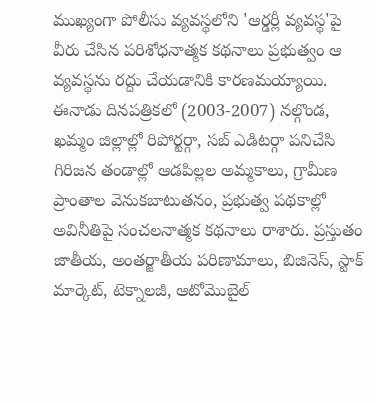ముఖ్యంగా పోలీసు వ్యవస్థలోని 'ఆర్డర్లీ వ్యవస్థ'పై వీరు చేసిన పరిశోధనాత్మక కథనాలు ప్రభుత్వం ఆ వ్యవస్థను రద్దు చేయడానికి కారణమయ్యాయి. ఈనాడు దినపత్రికలో (2003-2007) నల్గొండ, ఖమ్మం జిల్లాల్లో రిపోర్టర్గా, సబ్ ఎడిటర్గా పనిచేసి గిరిజన తండాల్లో ఆడపిల్లల అమ్మకాలు, గ్రామీణ ప్రాంతాల వెనుకబాటుతనం, ప్రభుత్వ పథకాల్లో అవినీతిపై సంచలనాత్మక కథనాలు రాశారు. ప్రస్తుతం జాతీయ, అంతర్జాతీయ పరిణామాలు, బిజినెస్, స్టాక్ మార్కెట్, టెక్నాలజీ, ఆటోమొబైల్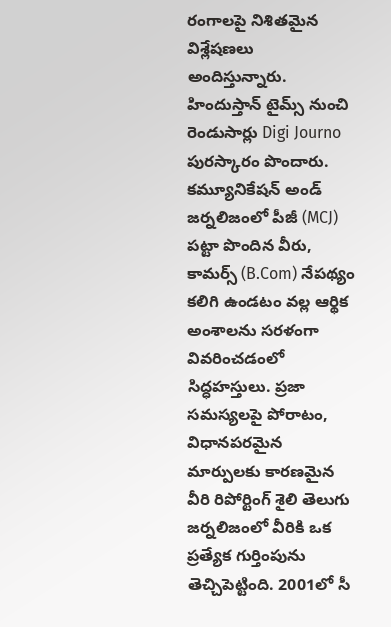రంగాలపై నిశితమైన విశ్లేషణలు అందిస్తున్నారు. హిందుస్తాన్ టైమ్స్ నుంచి రెండుసార్లు Digi Journo పురస్కారం పొందారు. కమ్యూనికేషన్ అండ్ జర్నలిజంలో పీజీ (MCJ) పట్టా పొందిన వీరు, కామర్స్ (B.Com) నేపథ్యం కలిగి ఉండటం వల్ల ఆర్థిక అంశాలను సరళంగా వివరించడంలో సిద్ధహస్తులు. ప్రజా సమస్యలపై పోరాటం, విధానపరమైన మార్పులకు కారణమైన వీరి రిపోర్టింగ్ శైలి తెలుగు జర్నలిజంలో వీరికి ఒక ప్రత్యేక గుర్తింపును తెచ్చిపెట్టింది. 2001లో సీ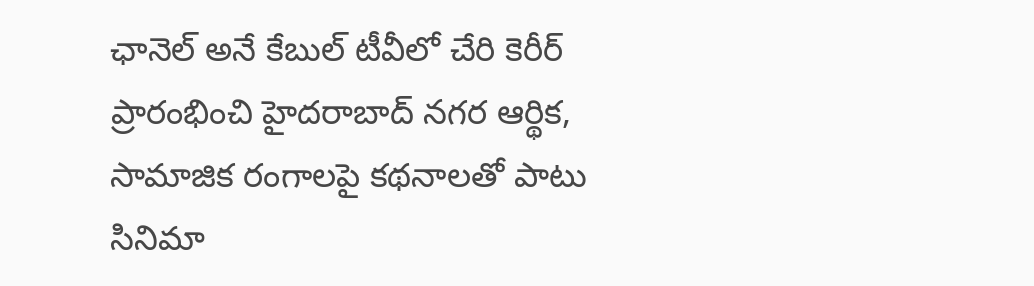ఛానెల్ అనే కేబుల్ టీవీలో చేరి కెరీర్ ప్రారంభించి హైదరాబాద్ నగర ఆర్థిక, సామాజిక రంగాలపై కథనాలతో పాటు సినిమా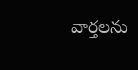వార్తలను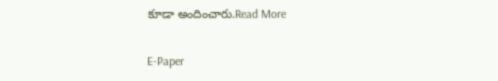కూడా అందించారు.Read More

E-Paper